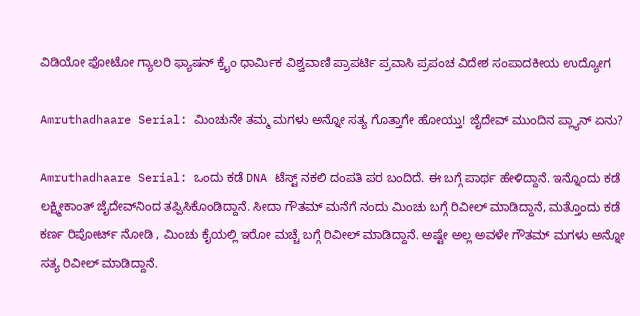ವಿಡಿಯೋ ಫೋಟೋ ಗ್ಯಾಲರಿ ಫ್ಯಾಷನ್ ಕ್ರೈಂ ಧಾರ್ಮಿಕ ವಿಶ್ವವಾಣಿ ಪ್ರಾಪರ್ಟಿ ಪ್ರವಾಸಿ ಪ್ರಪಂಚ ವಿದೇಶ ಸಂಪಾದಕೀಯ ಉದ್ಯೋಗ

Amruthadhaare Serial: ಮಿಂಚುನೇ ತಮ್ಮ ಮಗಳು ಅನ್ನೋ ಸತ್ಯ ಗೊತ್ತಾಗೇ ಹೋಯ್ತು! ಜೈದೇವ್‌ ಮುಂದಿನ ಪ್ಲ್ಯಾನ್‌ ಏನು?

Amruthadhaare Serial: ಒಂದು ಕಡೆ DNA ಟೆಸ್ಟ್‌ ನಕಲಿ ದಂಪತಿ ಪರ ಬಂದಿದೆ. ಈ ಬಗ್ಗೆ ಪಾರ್ಥ ಹೇಳಿದ್ದಾನೆ. ಇನ್ನೊಂದು ಕಡೆ ಲಕ್ಷ್ಮೀಕಾಂತ್ ಜೈದೇವ್‌ನಿಂದ ತಪ್ಪಿಸಿಕೊಂಡಿದ್ದಾನೆ. ಸೀದಾ ಗೌತಮ್‌ ಮನೆಗೆ ನಂದು ಮಿಂಚು ಬಗ್ಗೆ ರಿವೀಲ್‌ ಮಾಡಿದ್ದಾನೆ, ಮತ್ತೊಂದು ಕಡೆ ಕರ್ಣ ರಿಪೋರ್ಟ್‌ ನೋಡಿ , ಮಿಂಚು ಕೈಯಲ್ಲಿ ಇರೋ ಮಚ್ಚೆ ಬಗ್ಗೆ ರಿವೀಲ್‌ ಮಾಡಿದ್ದಾನೆ. ಅಷ್ಟೇ ಅಲ್ಲ ಅವಳೇ ಗೌತಮ್‌ ಮಗಳು ಅನ್ನೋ ಸತ್ಯ ರಿವೀಲ್‌ ಮಾಡಿದ್ದಾನೆ.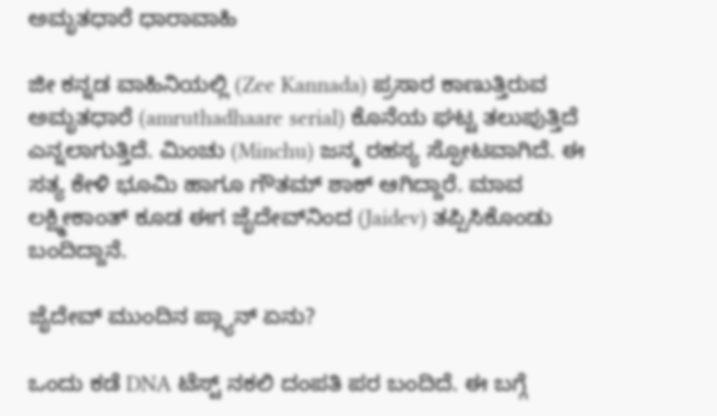ಅಮೃತಧಾರೆ ಧಾರಾವಾಹಿ

ಜೀ ಕನ್ನಡ ವಾಹಿನಿಯಲ್ಲಿ (Zee Kannada) ಪ್ರಸಾರ ಕಾಣುತ್ತಿರುವ ಅಮೃತಧಾರೆ (amruthadhaare serial) ಕೊನೆಯ ಘಟ್ಟ ತಲುಪುತ್ತಿದೆ ಎನ್ನಲಾಗುತ್ತಿದೆ. ಮಿಂಚು (Minchu) ಜನ್ಮ ರಹಸ್ಯ ಸ್ಫೋಟವಾಗಿದೆ. ಈ ಸತ್ಯ ಕೇಳಿ ಭೂಮಿ ಹಾಗೂ ಗೌತಮ್‌ ಶಾಕ್‌ ಆಗಿದ್ದಾರೆ. ಮಾವ ಲಕ್ಷ್ಮೀಕಾಂತ್‌ ಕೂಡ ಈಗ ಜೈದೇವ್‌ನಿಂದ (Jaidev) ತಪ್ಪಿಸಿಕೊಂಡು ಬಂದಿದ್ದಾನೆ.

ಜೈದೇವ್‌ ಮುಂದಿನ ಪ್ಲ್ಯಾನ್‌ ಏನು?

ಒಂದು ಕಡೆ DNA ಟೆಸ್ಟ್‌ ನಕಲಿ ದಂಪತಿ ಪರ ಬಂದಿದೆ. ಈ ಬಗ್ಗೆ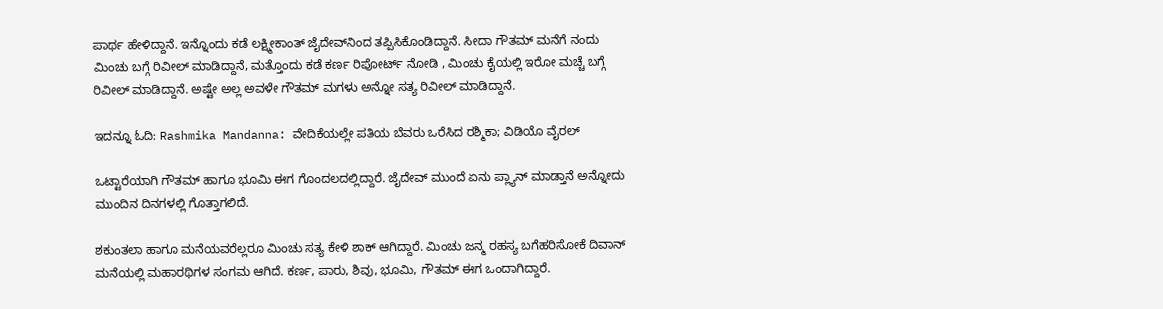ಪಾರ್ಥ ಹೇಳಿದ್ದಾನೆ. ಇನ್ನೊಂದು ಕಡೆ ಲಕ್ಷ್ಮೀಕಾಂತ್ ಜೈದೇವ್‌ನಿಂದ ತಪ್ಪಿಸಿಕೊಂಡಿದ್ದಾನೆ. ಸೀದಾ ಗೌತಮ್‌ ಮನೆಗೆ ನಂದು ಮಿಂಚು ಬಗ್ಗೆ ರಿವೀಲ್‌ ಮಾಡಿದ್ದಾನೆ, ಮತ್ತೊಂದು ಕಡೆ ಕರ್ಣ ರಿಪೋರ್ಟ್‌ ನೋಡಿ , ಮಿಂಚು ಕೈಯಲ್ಲಿ ಇರೋ ಮಚ್ಚೆ ಬಗ್ಗೆ ರಿವೀಲ್‌ ಮಾಡಿದ್ದಾನೆ. ಅಷ್ಟೇ ಅಲ್ಲ ಅವಳೇ ಗೌತಮ್‌ ಮಗಳು ಅನ್ನೋ ಸತ್ಯ ರಿವೀಲ್‌ ಮಾಡಿದ್ದಾನೆ.

ಇದನ್ನೂ ಓದಿ: Rashmika Mandanna: ವೇದಿಕೆಯಲ್ಲೇ ಪತಿಯ ಬೆವರು ಒರೆಸಿದ ರಶ್ಮಿಕಾ; ವಿಡಿಯೊ ವೈರಲ್‌

ಒಟ್ಟಾರೆಯಾಗಿ ಗೌತಮ್‌ ಹಾಗೂ ಭೂಮಿ ಈಗ ಗೊಂದಲದಲ್ಲಿದ್ದಾರೆ. ಜೈದೇವ್‌ ಮುಂದೆ ಏನು ಪ್ಲ್ಯಾನ್‌ ಮಾಡ್ತಾನೆ ಅನ್ನೋದು ಮುಂದಿನ ದಿನಗಳಲ್ಲಿ ಗೊತ್ತಾಗಲಿದೆ.

ಶಕುಂತಲಾ ಹಾಗೂ ಮನೆಯವರೆಲ್ಲರೂ ಮಿಂಚು ಸತ್ಯ ಕೇಳಿ ಶಾಕ್‌ ಆಗಿದ್ದಾರೆ. ಮಿಂಚು ಜನ್ಮ ರಹಸ್ಯ ಬಗೆಹರಿಸೋಕೆ ದಿವಾನ್ ಮನೆಯಲ್ಲಿ ಮಹಾರಥಿಗಳ ಸಂಗಮ ಆಗಿದೆ. ಕರ್ಣ, ಪಾರು, ಶಿವು, ಭೂಮಿ, ಗೌತಮ್‌ ಈಗ ಒಂದಾಗಿದ್ದಾರೆ.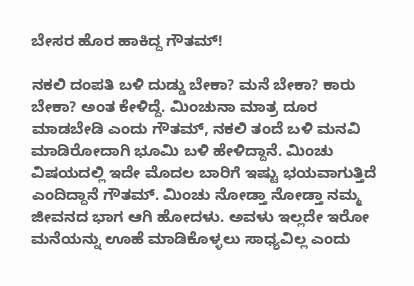ಬೇಸರ ಹೊರ ಹಾಕಿದ್ದ ಗೌತಮ್‌!

ನಕಲಿ ದಂಪತಿ ಬಳಿ ದುಡ್ಡು ಬೇಕಾ? ಮನೆ ಬೇಕಾ? ಕಾರು ಬೇಕಾ? ಅಂತ ಕೇಳಿದ್ದೆ. ಮಿಂಚುನಾ ಮಾತ್ರ ದೂರ ಮಾಡಬೇಡಿ ಎಂದು ಗೌತಮ್‌, ನಕಲಿ ತಂದೆ ಬಳಿ ಮನವಿ ಮಾಡಿರೋದಾಗಿ ಭೂಮಿ ಬಳಿ ಹೇಳಿದ್ದಾನೆ. ಮಿಂಚು ವಿಷಯದಲ್ಲಿ ಇದೇ ಮೊದಲ ಬಾರಿಗೆ ಇಷ್ಟು ಭಯವಾಗುತ್ತಿದೆ ಎಂದಿದ್ದಾನೆ ಗೌತಮ್‌. ಮಿಂಚು ನೋಡ್ತಾ ನೋಡ್ತಾ ನಮ್ಮ ಜೀವನದ ಭಾಗ ಆಗಿ ಹೋದಳು. ಅವಳು ಇಲ್ಲದೇ ಇರೋ ಮನೆಯನ್ನು ಊಹೆ ಮಾಡಿಕೊಳ್ಳಲು ಸಾಧ್ಯವಿಲ್ಲ ಎಂದು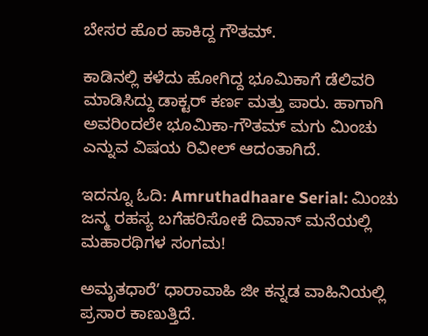ಬೇಸರ ಹೊರ ಹಾಕಿದ್ದ ಗೌತಮ್‌.

ಕಾಡಿನಲ್ಲಿ ಕಳೆದು ಹೋಗಿದ್ದ ಭೂಮಿಕಾಗೆ ಡೆಲಿವರಿ ಮಾಡಿಸಿದ್ದು ಡಾಕ್ಟರ್ ಕರ್ಣ ಮತ್ತು ಪಾರು. ಹಾಗಾಗಿ ಅವರಿಂದಲೇ ಭೂಮಿಕಾ-ಗೌತಮ್ ಮಗು ಮಿಂಚು ಎನ್ನುವ ವಿಷಯ ರಿವೀಲ್ ಆದಂತಾಗಿದೆ.

ಇದನ್ನೂ ಓದಿ: Amruthadhaare Serial: ಮಿಂಚು ಜನ್ಮ ರಹಸ್ಯ ಬಗೆಹರಿಸೋಕೆ ದಿವಾನ್ ಮನೆಯಲ್ಲಿ ಮಹಾರಥಿಗಳ ಸಂಗಮ!

ಅಮೃತಧಾರೆʼ ಧಾರಾವಾಹಿ ಜೀ ಕನ್ನಡ ವಾಹಿನಿಯಲ್ಲಿ ಪ್ರಸಾರ ಕಾಣುತ್ತಿದೆ.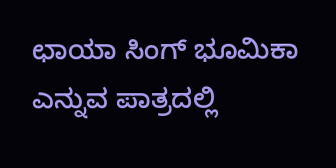ಛಾಯಾ ಸಿಂಗ್ ಭೂಮಿಕಾ ಎನ್ನುವ ಪಾತ್ರದಲ್ಲಿ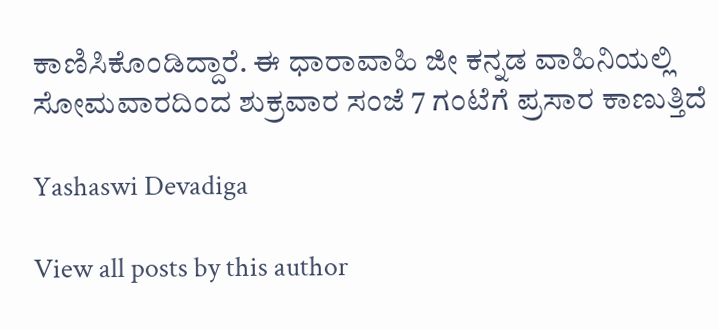ಕಾಣಿಸಿಕೊಂಡಿದ್ದಾರೆ. ಈ ಧಾರಾವಾಹಿ ಜೀ ಕನ್ನಡ ವಾಹಿನಿಯಲ್ಲಿ ಸೋಮವಾರದಿಂದ ಶುಕ್ರವಾರ ಸಂಜೆ 7 ಗಂಟೆಗೆ ಪ್ರಸಾರ ಕಾಣುತ್ತಿದೆ

Yashaswi Devadiga

View all posts by this author